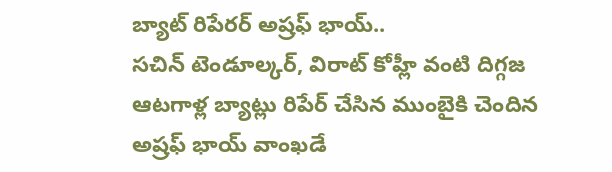బ్యాట్ రిపేరర్ అష్రఫ్ భాయ్..
సచిన్ టెండూల్కర్, విరాట్ కోహ్లీ వంటి దిగ్గజ ఆటగాళ్ల బ్యాట్లు రిపేర్ చేసిన ముంబైకి చెందిన అష్రఫ్ భాయ్ వాంఖడే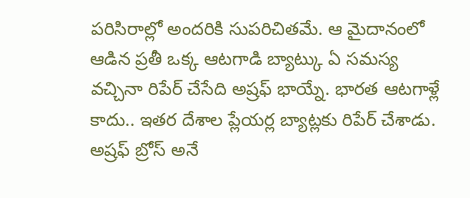పరిసిరాల్లో అందరికి సుపరిచితమే. ఆ మైదానంలో ఆడిన ప్రతీ ఒక్క ఆటగాడి బ్యాట్కు ఏ సమస్య వచ్చినా రిపేర్ చేసేది అష్రఫ్ భాయ్నే. భారత ఆటగాళ్లే కాదు.. ఇతర దేశాల ప్లేయర్ల బ్యాట్లకు రిపేర్ చేశాడు. అష్రఫ్ బ్రోస్ అనే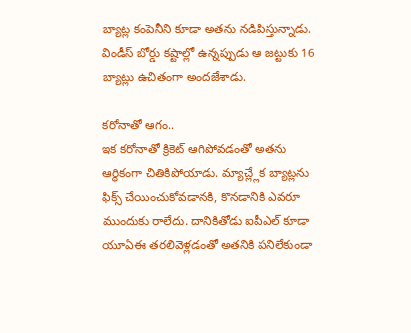బ్యాట్ల కంపెనీని కూడా అతను నడిపిస్తున్నాడు. విండీస్ బోర్డు కష్టాల్లో ఉన్నప్పుడు ఆ జట్టుకు 16 బ్యాట్లు ఉచితంగా అందజేశాడు.

కరోనాతో ఆగం..
ఇక కరోనాతో క్రికెట్ ఆగిపోవడంతో అతను ఆర్థికంగా చితికిపోయాడు. మ్యాచ్ల్లేక బ్యాట్లను ఫిక్స్ చేయించుకోవడానకి, కొనడానికి ఎవరూ ముందుకు రాలేదు. దానికితోడు ఐపీఎల్ కూడా యూఏఈ తరలివెళ్లడంతో అతనికి పనిలేకుండా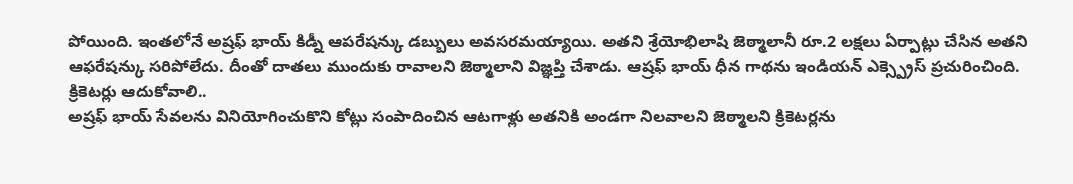పోయింది. ఇంతలోనే అష్రఫ్ భాయ్ కిడ్నీ ఆపరేషన్కు డబ్బులు అవసరమయ్యాయి. అతని శ్రేయోభిలాషి జెఠ్మాలానీ రూ.2 లక్షలు ఏర్పాట్లు చేసిన అతని ఆఫరేషన్కు సరిపోలేదు. దీంతో దాతలు ముందుకు రావాలని జెఠ్మాలాని విజ్ఞప్తి చేశాడు. ఆష్రఫ్ భాయ్ ధీన గాథను ఇండియన్ ఎక్స్ప్రెస్ ప్రచురించింది.
క్రికెటర్లు ఆదుకోవాలి..
అష్రఫ్ భాయ్ సేవలను వినియోగించుకొని కోట్లు సంపాదించిన ఆటగాళ్లు అతనికి అండగా నిలవాలని జెఠ్మాలని క్రికెటర్లను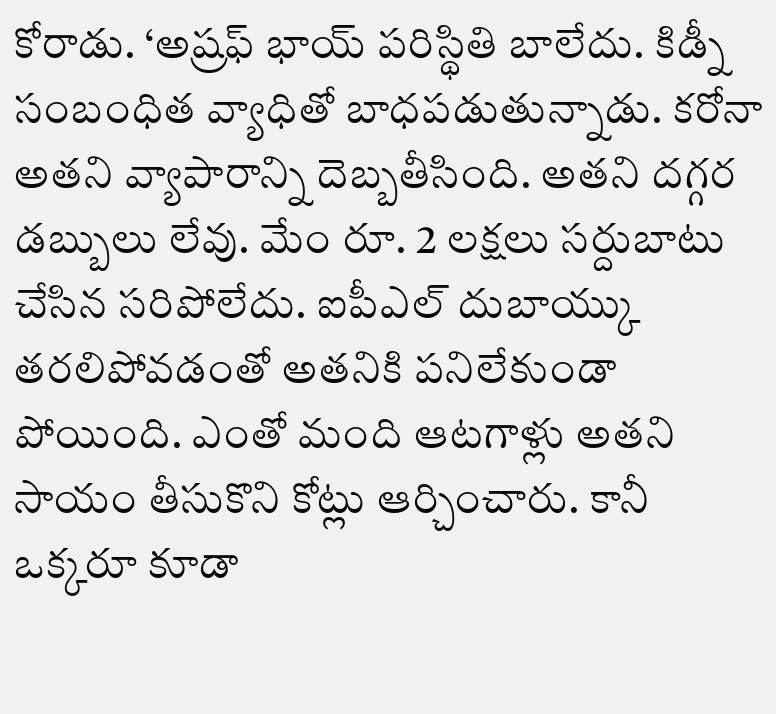కోరాడు. ‘అష్రఫ్ భాయ్ పరిస్థితి బాలేదు. కిడ్నీ సంబంధిత వ్యాధితో బాధపడుతున్నాడు. కరోనా అతని వ్యాపారాన్ని దెబ్బతీసింది. అతని దగ్గర డబ్బులు లేవు. మేం రూ. 2 లక్షలు సర్దుబాటు చేసిన సరిపోలేదు. ఐపీఎల్ దుబాయ్కు తరలిపోవడంతో అతనికి పనిలేకుండా పోయింది. ఎంతో మంది ఆటగాళ్లు అతని సాయం తీసుకొని కోట్లు ఆర్చించారు. కానీ ఒక్కరూ కూడా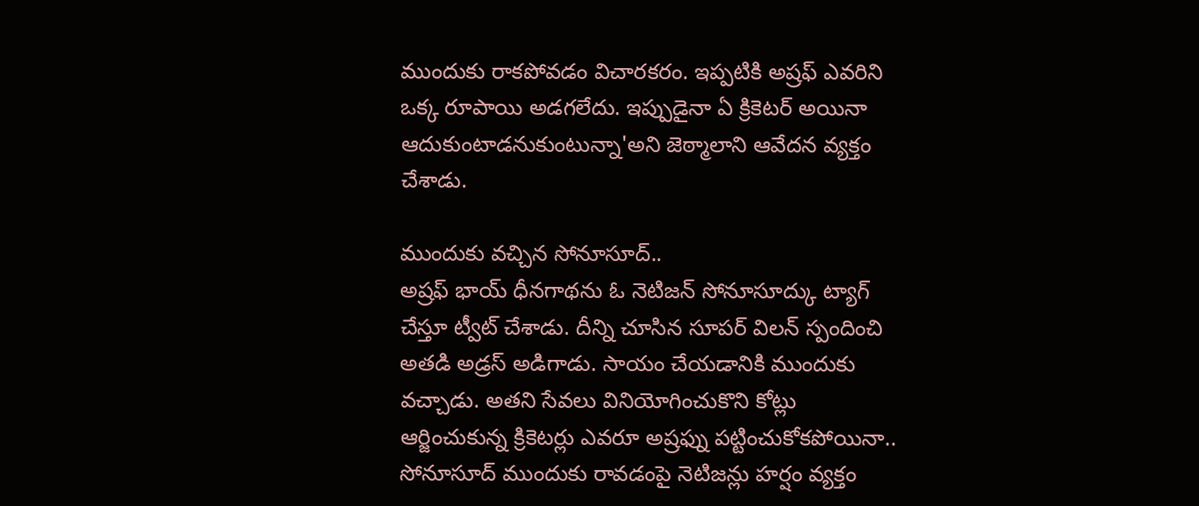ముందుకు రాకపోవడం విచారకరం. ఇప్పటికి అష్రఫ్ ఎవరిని ఒక్క రూపాయి అడగలేదు. ఇప్పుడైనా ఏ క్రికెటర్ అయినా ఆదుకుంటాడనుకుంటున్నా'అని జెఠ్మాలాని ఆవేదన వ్యక్తం చేశాడు.

ముందుకు వచ్చిన సోనూసూద్..
అష్రఫ్ భాయ్ ధీనగాథను ఓ నెటిజన్ సోనూసూద్కు ట్యాగ్ చేస్తూ ట్వీట్ చేశాడు. దీన్ని చూసిన సూపర్ విలన్ స్పందించి అతడి అడ్రస్ అడిగాడు. సాయం చేయడానికి ముందుకు వచ్చాడు. అతని సేవలు వినియోగించుకొని కోట్లు ఆర్జించుకున్న క్రికెటర్లు ఎవరూ అష్రఫ్ను పట్టించుకోకపోయినా.. సోనూసూద్ ముందుకు రావడంపై నెటిజన్లు హర్షం వ్యక్తం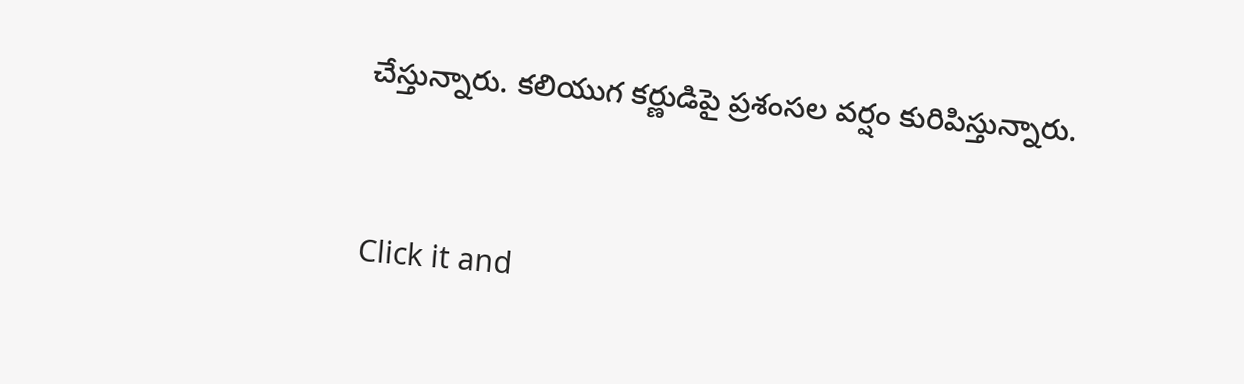చేస్తున్నారు. కలియుగ కర్ణుడిపై ప్రశంసల వర్షం కురిపిస్తున్నారు.


Click it and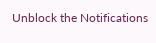Unblock the Notifications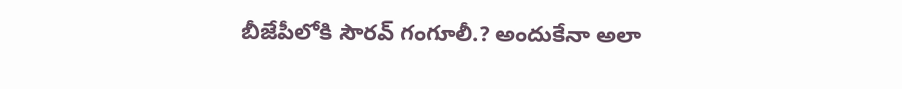బీజేపీలోకి సౌరవ్ గంగూలీ.? అందుకేనా అలా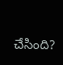చేసింది?